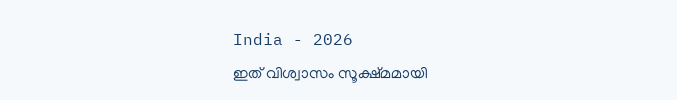India - 2026
ഇത് വിശ്വാസം സൂക്ഷ്മമായി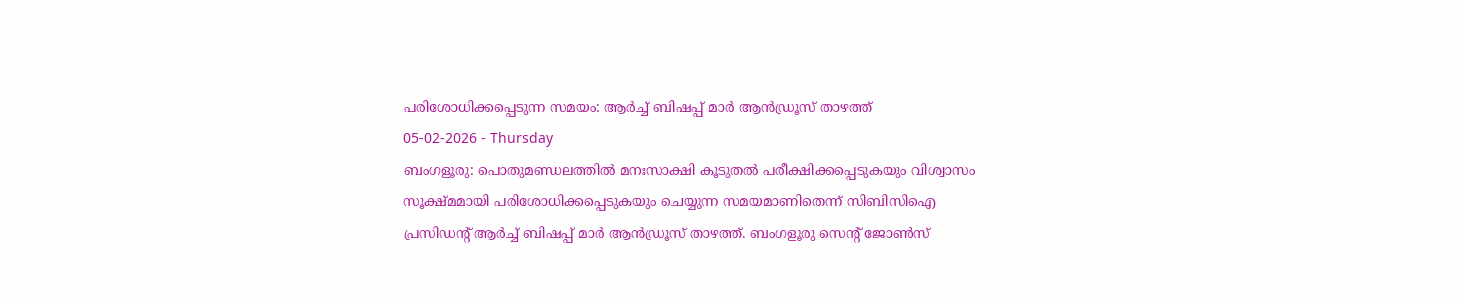പരിശോധിക്കപ്പെടുന്ന സമയം: ആർച്ച് ബിഷപ്പ് മാർ ആൻഡ്രൂസ് താഴത്ത്
05-02-2026 - Thursday
ബംഗളൂരു: പൊതുമണ്ഡലത്തിൽ മനഃസാക്ഷി കൂടുതൽ പരീക്ഷിക്കപ്പെടുകയും വിശ്വാസം സൂക്ഷ്മമായി പരിശോധിക്കപ്പെടുകയും ചെയ്യുന്ന സമയമാണിതെന്ന് സിബിസിഐ പ്രസിഡൻ്റ് ആർച്ച് ബിഷപ്പ് മാർ ആൻഡ്രൂസ് താഴത്ത്. ബംഗളൂരു സെൻ്റ് ജോൺസ്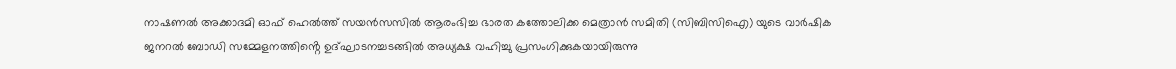നാഷണൽ അക്കാദമി ഓഫ് ഹെൽത്ത് സയൻസസിൽ ആരംഭിച്ച ഭാരത കത്തോലിക്ക മെത്രാൻ സമിതി (സിബിസിഐ) യുടെ വാർഷിക ജനറൽ ബോഡി സമ്മേളനത്തിൻ്റെ ഉദ്ഘാടനച്ചടങ്ങിൽ അധ്യക്ഷ വഹിച്ചു പ്രസംഗിക്കുകയായിരുന്നു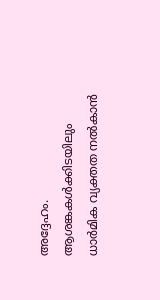അദ്ദേഹം.
ആശങ്കകൾക്കിടയിലും ധാർമിക വ്യക്തത നൽകാൻ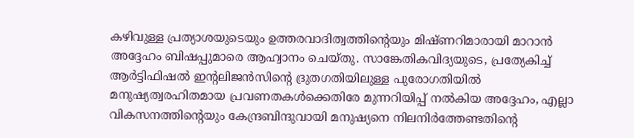കഴിവുള്ള പ്രത്യാശയുടെയും ഉത്തരവാദിത്വത്തിന്റെയും മിഷ്ണറിമാരായി മാറാൻ അദ്ദേഹം ബിഷപ്പുമാരെ ആഹ്വാനം ചെയ്തു. സാങ്കേതികവിദ്യയുടെ, പ്രത്യേകിച്ച് ആർട്ടിഫിഷൽ ഇന്റലിജൻസിന്റെ ദ്രുതഗതിയിലുള്ള പുരോഗതിയിൽ മനുഷ്യത്വരഹിതമായ പ്രവണതകൾക്കെതിരേ മുന്നറിയിപ്പ് നൽകിയ അദ്ദേഹം, എല്ലാ വികസനത്തിൻ്റെയും കേന്ദ്രബിന്ദുവായി മനുഷ്യനെ നിലനിർത്തേണ്ടതിന്റെ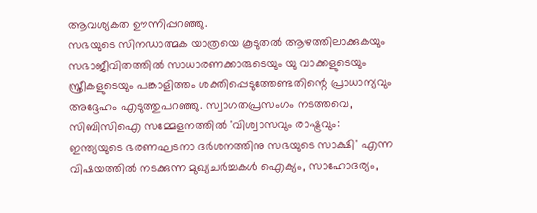ആവശ്യകത ഊന്നിപ്പറഞ്ഞു.
സഭയുടെ സിനഡാത്മക യാത്രയെ കൂടുതൽ ആഴത്തിലാക്കുകയും സഭാജീവിതത്തിൽ സാധാരണക്കാരുടെയും യു വാക്കളുടെയും സ്ത്രീകളുടെയും പങ്കാളിത്തം ശക്തിപ്പെടുത്തേണ്ടതിന്റെ പ്രാധാന്യവും അദ്ദേഹം എടുത്തുപറഞ്ഞു. സ്വാഗതപ്രസംഗം നടത്തവെ, സിബിസിഐ സമ്മേളനത്തിൽ 'വിശ്വാസവും രാഷ്ട്രവും: ഇന്ത്യയുടെ ഭരണഘടനാ ദർശനത്തിനു സഭയുടെ സാക്ഷി' എന്ന വിഷയത്തിൽ നടക്കുന്ന മുഖ്യചർച്ചകൾ ഐക്യം, സാഹോദര്യം,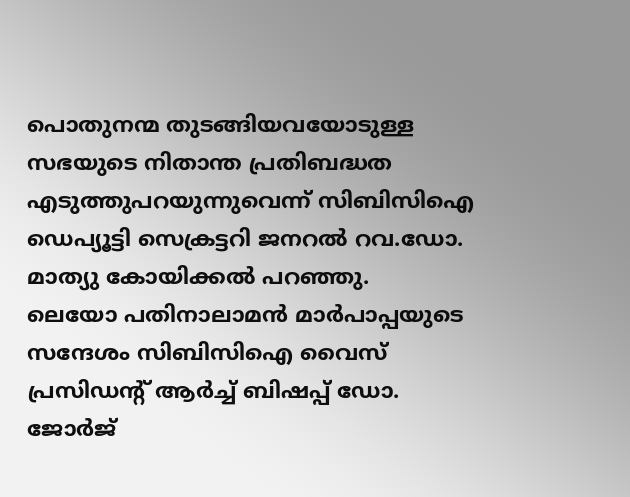പൊതുനന്മ തുടങ്ങിയവയോടുള്ള സഭയുടെ നിതാന്ത പ്രതിബദ്ധത എടുത്തുപറയുന്നുവെന്ന് സിബിസിഐ ഡെപ്യൂട്ടി സെക്രട്ടറി ജനറൽ റവ.ഡോ. മാത്യു കോയിക്കൽ പറഞ്ഞു.
ലെയോ പതിനാലാമൻ മാർപാപ്പയുടെ സന്ദേശം സിബിസിഐ വൈസ് പ്രസിഡൻ്റ് ആർച്ച് ബിഷപ്പ് ഡോ. ജോർജ്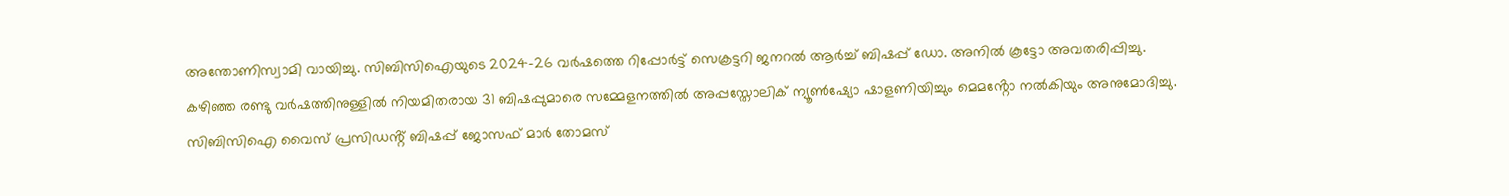അന്തോണിസ്വാമി വായിച്ചു. സിബിസിഐയുടെ 2024-26 വർഷത്തെ റിപ്പോർട്ട് സെക്രട്ടറി ജനറൽ ആർച്ച് ബിഷപ്പ് ഡോ. അനിൽ കൂട്ടോ അവതരിപ്പിച്ചു.
കഴിഞ്ഞ രണ്ടു വർഷത്തിനുള്ളിൽ നിയമിതരായ 31 ബിഷപ്പുമാരെ സമ്മേളനത്തിൽ അപ്പസ്തോലിക് ന്യൂൺഷ്യോ ഷാളണിയിച്ചും മെമൻ്റോ നൽകിയും അനുമോദിച്ചു. സിബിസിഐ വൈസ് പ്രസിഡൻ്റ് ബിഷപ്പ് ജോസഫ് മാർ തോമസ്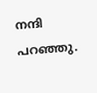നന്ദി പറഞ്ഞു.